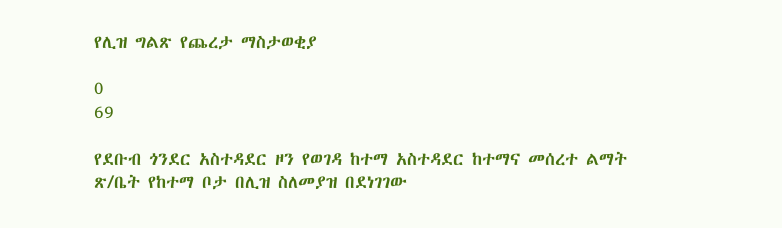የሊዝ ግልጽ የጨረታ ማስታወቂያ

0
69

የደቡብ ጎንደር አስተዳደር ዞን የወገዳ ከተማ አስተዳደር ከተማና መሰረተ ልማት ጽ/ቤት የከተማ ቦታ በሊዝ ስለመያዝ በደነገገው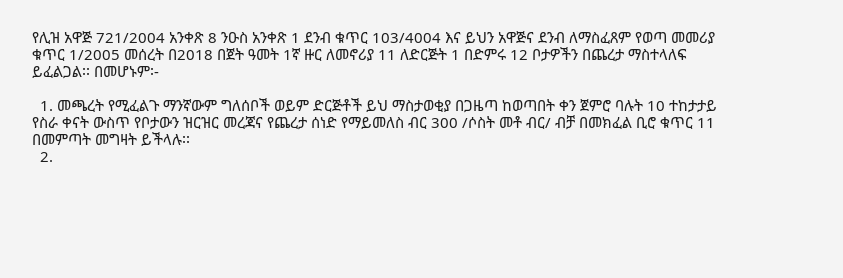የሊዝ አዋጅ 721/2004 አንቀጽ 8 ንዑስ አንቀጽ 1 ደንብ ቁጥር 103/4004 እና ይህን አዋጅና ደንብ ለማስፈጸም የወጣ መመሪያ ቁጥር 1/2005 መሰረት በ2018 በጀት ዓመት 1ኛ ዙር ለመኖሪያ 11 ለድርጅት 1 በድምሩ 12 ቦታዎችን በጨረታ ማስተላለፍ ይፈልጋል፡፡ በመሆኑም፡-

  1. መጫረት የሚፈልጉ ማንኛውም ግለሰቦች ወይም ድርጅቶች ይህ ማስታወቂያ በጋዜጣ ከወጣበት ቀን ጀምሮ ባሉት 10 ተከታታይ የስራ ቀናት ውስጥ የቦታውን ዝርዝር መረጃና የጨረታ ሰነድ የማይመለስ ብር 300 /ሶስት መቶ ብር/ ብቻ በመክፈል ቢሮ ቁጥር 11 በመምጣት መግዛት ይችላሉ፡፡
  2.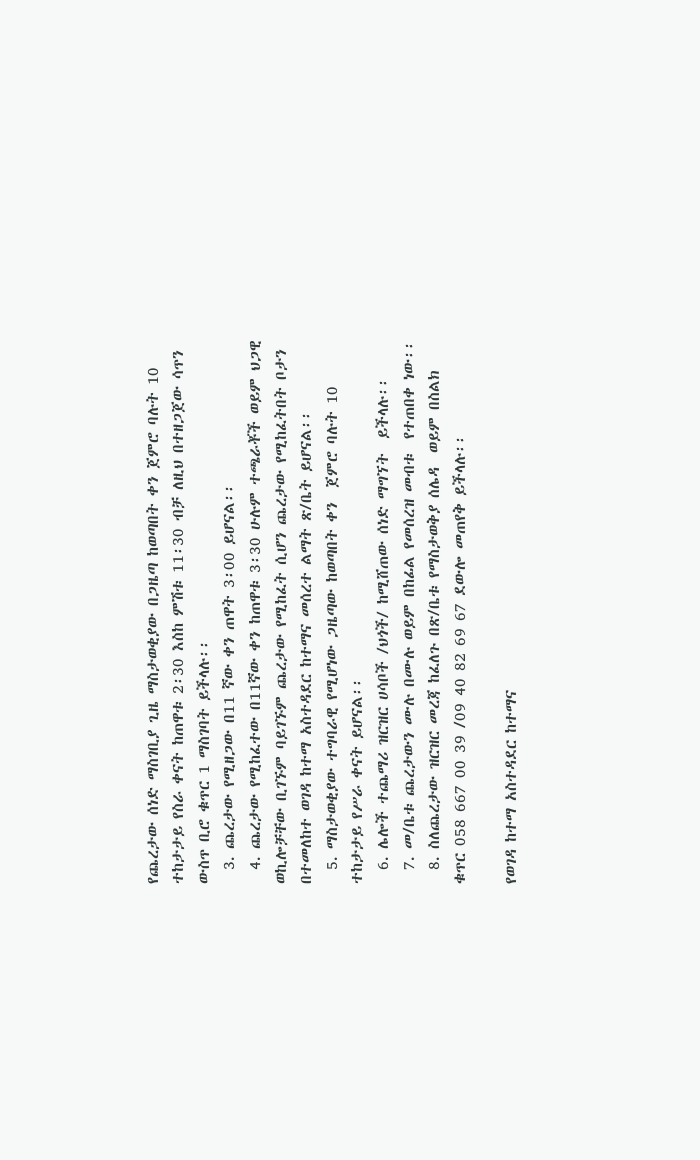የጨረታው ሰነድ ማስገቢያ ጊዜ ማስታወቂያው በጋዜጣ ከወጣበት ቀን ጀምሮ ባሉት 10 ተከታታይ የስራ ቀናት ከጠዋቱ 2፡30 እስከ ምሽቱ 11፡30 ብቻ ለዚህ በተዘጋጀው ሳጥን ውስጥ ቢሮ ቁጥር 1 ማስገባት ይችላሉ፡፡
  3. ጨረታው የሚዘጋው በ11 ኛው ቀን ጠዋት 3፡00 ይሆናል፡፡
  4. ጨረታው የሚከፈተው በ11ኛው ቀን ከጠዋቱ 3፡30 ሁሉም ተጫራቾች ወይም ህጋዊ ወኪሎቻቸው ቢገኙም ባይገኙም ጨረታው የሚከፈት ሲሆን ጨረታው የሚከፈትበት ቦታን በተመለከተ ወገዳ ከተማ አስተዳደር ከተማና መሰረተ ልማት ጽ/ቤት ይሆናል፡፡
  5. ማስታወቂያው ተግባራዊ የሚሆነው ጋዜጣው ከወጣበት ቀን  ጀምሮ ባሉት 10 ተከታታይ የሥራ ቀናት ይሆናል፡፡
  6. ሌሎች ተጨማሪ ዝርዝር ሀሳቦች /ህጎች/ ከሚሸጠው ሰነድ ማግኘት  ይችላሉ፡፡
  7. መ/ቤቱ ጨረታውን ሙሉ በሙሉ ወይም በከፊል የመሰረዝ መብቱ  የተጠበቀ ነው፡፡
  8. ስለጨረታው ዝርዝር መረጃ ከፈለጉ በጽ/ቤቱ የማስታወቅያ ሰሌዳ  ወይም በስልክ ቁጥር 058 667 00 39 /09 40 82 69 67 ደውሎ መጠየቅ ይችላሉ፡፡

የወገዳ ከተማ አስተዳደር ከተማና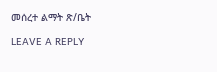መሰረተ ልማት ጽ/ቤት

LEAVE A REPLY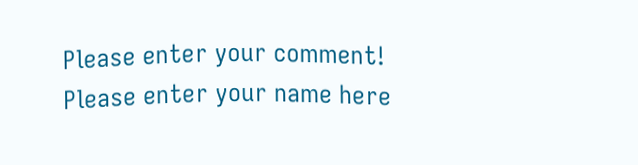Please enter your comment!
Please enter your name here